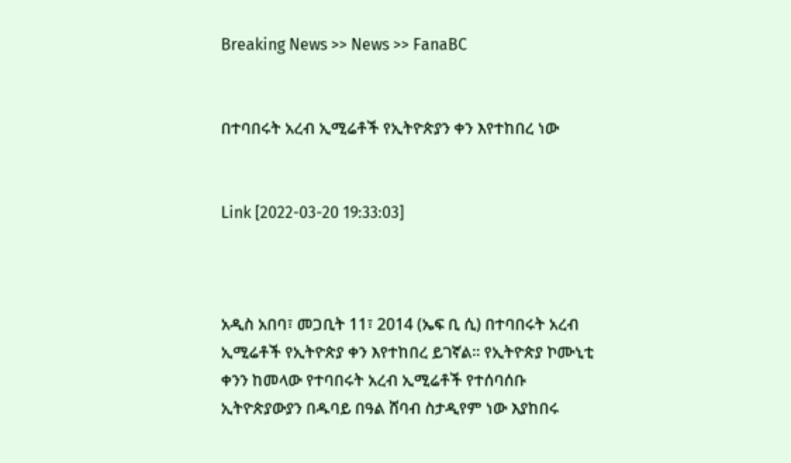Breaking News >> News >> FanaBC


በተባበሩት አረብ ኢሚሬቶች የኢትዮጵያን ቀን እየተከበረ ነው


Link [2022-03-20 19:33:03]



አዲስ አበባ፣ መጋቢት 11፣ 2014 (ኤፍ ቢ ሲ) በተባበሩት አረብ ኢሚሬቶች የኢትዮጵያ ቀን እየተከበረ ይገኛል፡፡ የኢትዮጵያ ኮሙኒቲ ቀንን ከመላው የተባበሩት አረብ ኢሚሬቶች የተሰባሰቡ ኢትዮጵያውያን በዱባይ በዓል ሸባብ ስታዲየም ነው እያከበሩ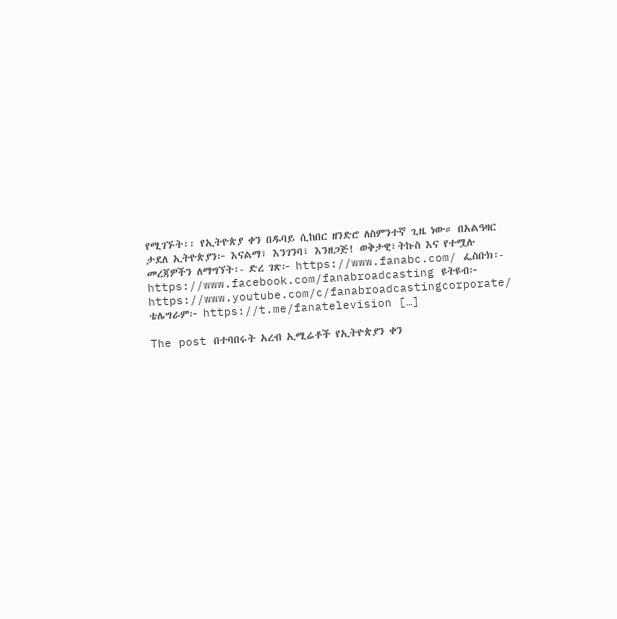የሚገኙት፡፡ የኢትዮጵያ ቀን በዱባይ ሲከበር ዘንድሮ ለስምንተኛ ጊዜ ነው። በአልዓዛር ታደለ ኢትዮጵያን፦ እናልማ፣ እንገንባ፣ እንዘጋጅ! ወቅታዊ፣ትኩስ እና የተሟሉ መረጃዎችን ለማግኘት፡- ድረ ገጽ፦ https://www.fanabc.com/ ፌስቡክ፡- https://www.facebook.com/fanabroadcasting ዩትዩብ፦ https://www.youtube.com/c/fanabroadcastingcorporate/ ቴሌግራም፦ https://t.me/fanatelevision […]

The post በተባበሩት አረብ ኢሚሬቶች የኢትዮጵያን ቀን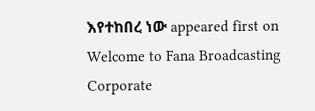እየተከበረ ነው appeared first on Welcome to Fana Broadcasting Corporate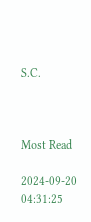S.C.



Most Read

2024-09-20 04:31:25